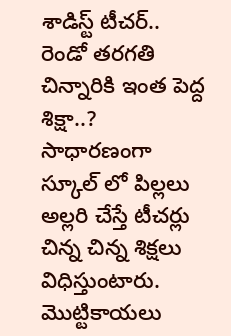శాడిస్ట్ టీచర్.. రెండో తరగతి చిన్నారికి ఇంత పెద్ద శిక్షా..?
సాధారణంగా స్కూల్ లో పిల్లలు అల్లరి చేస్తే టీచర్లు చిన్న చిన్న శిక్షలు విధిస్తుంటారు. మొట్టికాయలు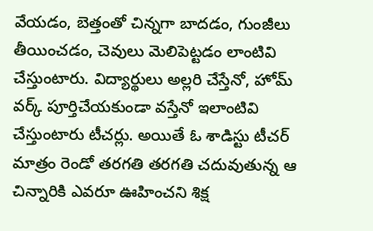వేయడం, బెత్తంతో చిన్నగా బాదడం, గుంజీలు తీయించడం, చెవులు మెలిపెట్టడం లాంటివి చేస్తుంటారు. విద్యార్థులు అల్లరి చేస్తేనో, హోమ్ వర్క్ పూర్తిచేయకుండా వస్తేనో ఇలాంటివి చేస్తుంటారు టీచర్లు. అయితే ఓ శాడిస్టు టీచర్ మాత్రం రెండో తరగతి తరగతి చదువుతున్న ఆ చిన్నారికి ఎవరూ ఊహించని శిక్ష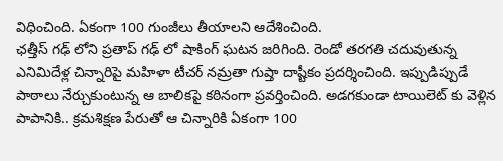విధించింది. ఏకంగా 100 గుంజీలు తీయాలని ఆదేశించింది.
ఛత్తీస్ గఢ్ లోని ప్రతాప్ గఢ్ లో షాకింగ్ ఘటన జరిగింది. రెండో తరగతి చదువుతున్న ఎనిమిదేళ్ల చిన్నారిపై మహిళా టీచర్ నమ్రతా గుప్తా దాష్టీకం ప్రదర్శించింది. ఇప్పుడిప్పుడే పాఠాలు నేర్చుకుంటున్న ఆ బాలికపై కఠినంగా ప్రవర్తించింది. అడగకుండా టాయిలెట్ కు వెళ్లిన పాపానికి.. క్రమశిక్షణ పేరుతో ఆ చిన్నారికి ఏకంగా 100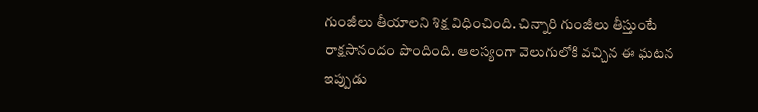గుంజీలు తీయాలని శిక్ష విధించింది. చిన్నారి గుంజీలు తీస్తుంటే రాక్షసానందం పొందింది. ఆలస్యంగా వెలుగులోకి వచ్చిన ఈ ఘటన ఇప్పుడు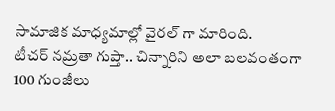సామాజిక మాధ్యమాల్లో వైరల్ గా మారింది.
టీచర్ నమ్రతా గుప్తా.. చిన్నారిని అలా బలవంతంగా 100 గుంజీలు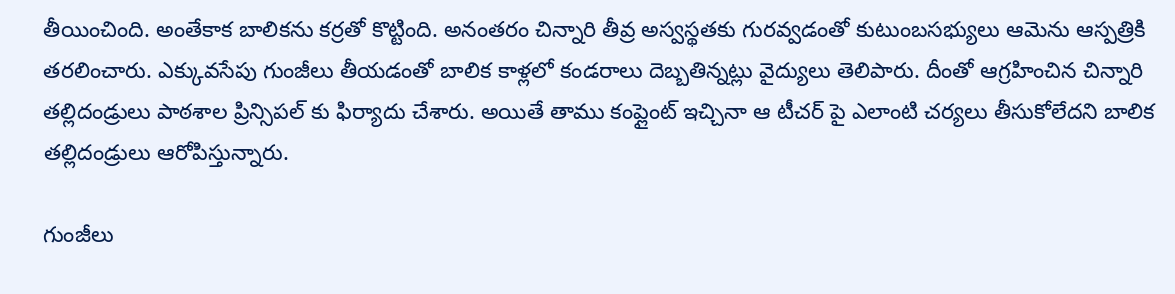తీయించింది. అంతేకాక బాలికను కర్రతో కొట్టింది. అనంతరం చిన్నారి తీవ్ర అస్వస్థతకు గురవ్వడంతో కుటుంబసభ్యులు ఆమెను ఆస్పత్రికి తరలించారు. ఎక్కువసేపు గుంజీలు తీయడంతో బాలిక కాళ్లలో కండరాలు దెబ్బతిన్నట్లు వైద్యులు తెలిపారు. దీంతో ఆగ్రహించిన చిన్నారి తల్లిదండ్రులు పాఠశాల ప్రిన్సిపల్ కు ఫిర్యాదు చేశారు. అయితే తాము కంప్లైంట్ ఇచ్చినా ఆ టీచర్ పై ఎలాంటి చర్యలు తీసుకోలేదని బాలిక తల్లిదండ్రులు ఆరోపిస్తున్నారు.

గుంజీలు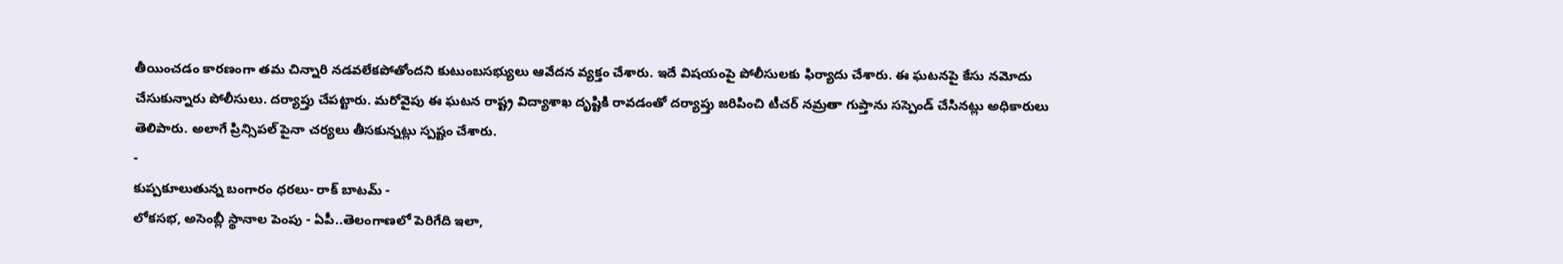తీయించడం కారణంగా తమ చిన్నారి నడవలేకపోతోందని కుటుంబసభ్యులు ఆవేదన వ్యక్తం చేశారు. ఇదే విషయంపై పోలీసులకు ఫిర్యాదు చేశారు. ఈ ఘటనపై కేసు నమోదు చేసుకున్నారు పోలీసులు. దర్యాప్తు చేపట్టారు. మరోవైపు ఈ ఘటన రాష్ట్ర విద్యాశాఖ దృష్టికి రావడంతో దర్యాప్తు జరిపించి టీచర్ నమ్రతా గుప్తాను సస్పెండ్ చేసినట్లు అధికారులు తెలిపారు. అలాగే ప్రిన్సిపల్ పైనా చర్యలు తీసకున్నట్లు స్పష్టం చేశారు.
-
కుప్పకూలుతున్న బంగారం ధరలు- రాక్ బాటమ్ -
లోకసభ, అసెంబ్లీ స్థానాల పెంపు - ఏపీ..తెలంగాణలో పెరిగేది ఇలా,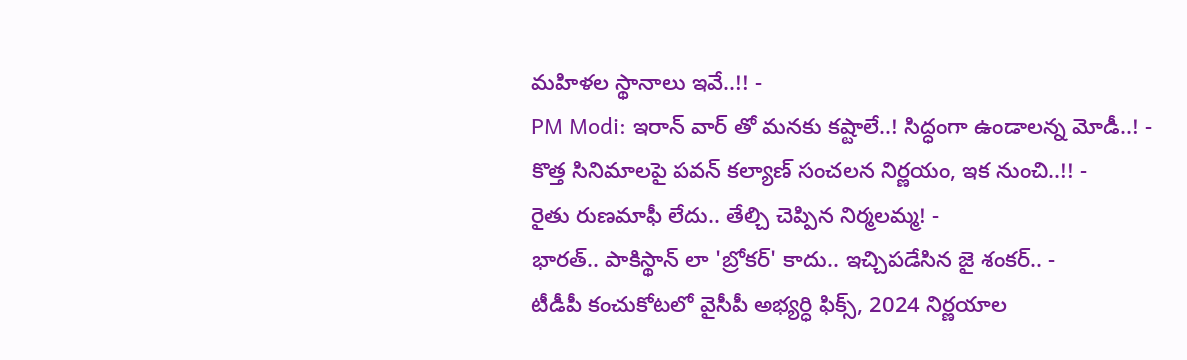మహిళల స్థానాలు ఇవే..!! -
PM Modi: ఇరాన్ వార్ తో మనకు కష్టాలే..! సిద్ధంగా ఉండాలన్న మోడీ..! -
కొత్త సినిమాలపై పవన్ కల్యాణ్ సంచలన నిర్ణయం, ఇక నుంచి..!! -
రైతు రుణమాఫీ లేదు.. తేల్చి చెప్పిన నిర్మలమ్మ! -
భారత్.. పాకిస్థాన్ లా 'బ్రోకర్' కాదు.. ఇచ్చిపడేసిన జై శంకర్.. -
టీడీపీ కంచుకోటలో వైసీపీ అభ్యర్ధి ఫిక్స్, 2024 నిర్ణయాల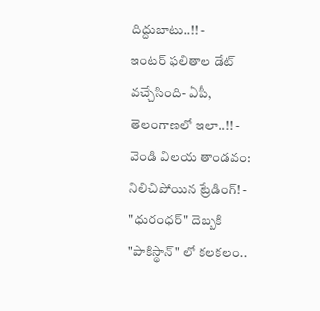దిద్దుబాటు..!! -
ఇంటర్ ఫలితాల డేట్ వచ్చేసింది- ఏపీ, తెలంగాణలో ఇలా..!! -
వెండి విలయ తాండవం: నిలిచిపోయిన ట్రేడింగ్! -
"ధురంధర్" దెబ్బకి "పాకిస్థాన్" లో కలకలం..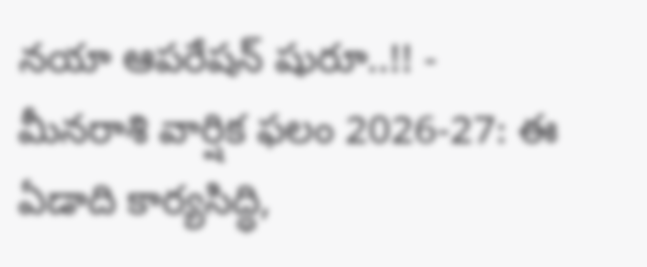నయా ఆపరేషన్ షురూ..!! -
మీనరాశి వార్షిక ఫలం 2026-27: ఈ ఏడాది కార్యసిద్ధి,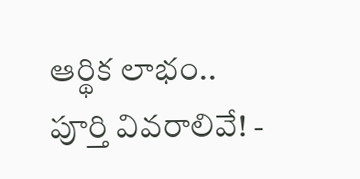ఆర్థిక లాభం.. పూర్తి వివరాలివే! -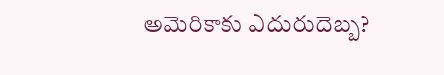అమెరికాకు ఎదురుదెబ్బ?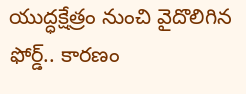యుద్ధక్షేత్రం నుంచి వైదొలిగిన ఫోర్డ్.. కారణం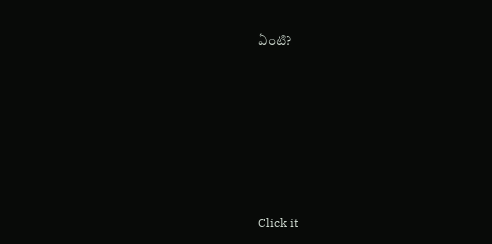ఏంటి?












Click it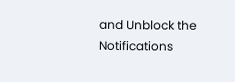and Unblock the Notifications